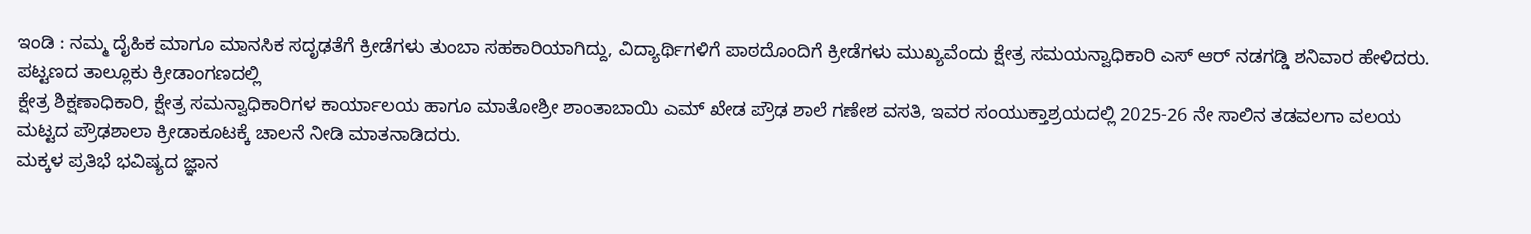ಇಂಡಿ : ನಮ್ಮ ದೈಹಿಕ ಮಾಗೂ ಮಾನಸಿಕ ಸದೃಢತೆಗೆ ಕ್ರೀಡೆಗಳು ತುಂಬಾ ಸಹಕಾರಿಯಾಗಿದ್ದು, ವಿದ್ಯಾರ್ಥಿಗಳಿಗೆ ಪಾಠದೊಂದಿಗೆ ಕ್ರೀಡೆಗಳು ಮುಖ್ಯವೆಂದು ಕ್ಷೇತ್ರ ಸಮಯನ್ವಾಧಿಕಾರಿ ಎಸ್ ಆರ್ ನಡಗಡ್ಡಿ ಶನಿವಾರ ಹೇಳಿದರು.
ಪಟ್ಟಣದ ತಾಲ್ಲೂಕು ಕ್ರೀಡಾಂಗಣದಲ್ಲಿ
ಕ್ಷೇತ್ರ ಶಿಕ್ಷಣಾಧಿಕಾರಿ, ಕ್ಷೇತ್ರ ಸಮನ್ವಾಧಿಕಾರಿಗಳ ಕಾರ್ಯಾಲಯ ಹಾಗೂ ಮಾತೋಶ್ರೀ ಶಾಂತಾಬಾಯಿ ಎಮ್ ಖೇಡ ಪ್ರೌಢ ಶಾಲೆ ಗಣೇಶ ವಸತಿ, ಇವರ ಸಂಯುಕ್ತಾಶ್ರಯದಲ್ಲಿ 2025-26 ನೇ ಸಾಲಿನ ತಡವಲಗಾ ವಲಯ ಮಟ್ಟದ ಪ್ರೌಢಶಾಲಾ ಕ್ರೀಡಾಕೂಟಕ್ಕೆ ಚಾಲನೆ ನೀಡಿ ಮಾತನಾಡಿದರು.
ಮಕ್ಕಳ ಪ್ರತಿಭೆ ಭವಿಷ್ಯದ ಜ್ಞಾನ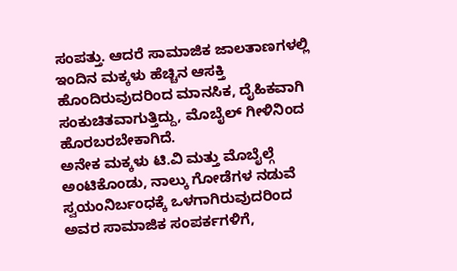ಸಂಪತ್ತು. ಆದರೆ ಸಾಮಾಜಿಕ ಜಾಲತಾಣಗಳಲ್ಲಿ ಇಂದಿನ ಮಕ್ಕಳು ಹೆಚ್ಚಿನ ಆಸಕ್ತಿ ಹೊಂದಿರುವುದರಿಂದ ಮಾನಸಿಕ, ದೈಹಿಕವಾಗಿ ಸಂಕುಚಿತವಾಗುತ್ತಿದ್ದು, ಮೊಬೈಲ್ ಗೀಳಿನಿಂದ ಹೊರಬರಬೇಕಾಗಿದೆ.
ಅನೇಕ ಮಕ್ಕಳು ಟಿ.ವಿ ಮತ್ತು ಮೊಬೈಲ್ಗೆ ಅಂಟಿಕೊಂಡು, ನಾಲ್ಕು ಗೋಡೆಗಳ ನಡುವೆ ಸ್ವಯಂನಿರ್ಬಂಧಕ್ಕೆ ಒಳಗಾಗಿರುವುದರಿಂದ ಅವರ ಸಾಮಾಜಿಕ ಸಂಪರ್ಕಗಳಿಗೆ,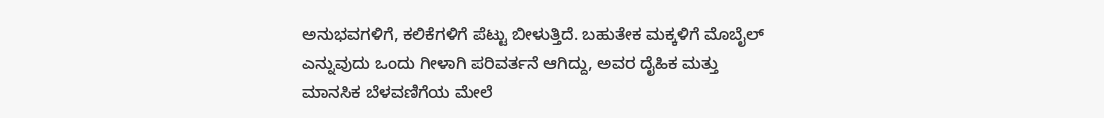ಅನುಭವಗಳಿಗೆ, ಕಲಿಕೆಗಳಿಗೆ ಪೆಟ್ಟು ಬೀಳುತ್ತಿದೆ. ಬಹುತೇಕ ಮಕ್ಕಳಿಗೆ ಮೊಬೈಲ್ ಎನ್ನುವುದು ಒಂದು ಗೀಳಾಗಿ ಪರಿವರ್ತನೆ ಆಗಿದ್ದು, ಅವರ ದೈಹಿಕ ಮತ್ತು ಮಾನಸಿಕ ಬೆಳವಣಿಗೆಯ ಮೇಲೆ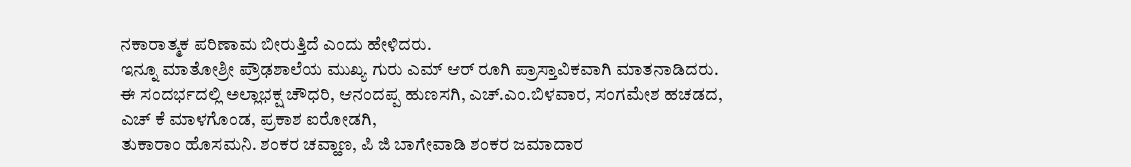ನಕಾರಾತ್ಮಕ ಪರಿಣಾಮ ಬೀರುತ್ತಿದೆ ಎಂದು ಹೇಳಿದರು.
ಇನ್ನೂ ಮಾತೋಶ್ರೀ ಪ್ರೌಢಶಾಲೆಯ ಮುಖ್ಯ ಗುರು ಎಮ್ ಆರ್ ರೂಗಿ ಪ್ರಾಸ್ತಾವಿಕವಾಗಿ ಮಾತನಾಡಿದರು.
ಈ ಸಂದರ್ಭದಲ್ಲಿ ಅಲ್ಲಾಭಕ್ಷ ಚೌಧರಿ, ಆನಂದಪ್ಪ ಹುಣಸಗಿ, ಎಚ್.ಎಂ.ಬಿಳವಾರ, ಸಂಗಮೇಶ ಹಚಡದ,
ಎಚ್ ಕೆ ಮಾಳಗೊಂಡ, ಪ್ರಕಾಶ ಐರೋಡಗಿ,
ತುಕಾರಾಂ ಹೊಸಮನಿ. ಶಂಕರ ಚವ್ಹಾಣ, ಪಿ ಜಿ ಬಾಗೇವಾಡಿ ಶಂಕರ ಜಮಾದಾರ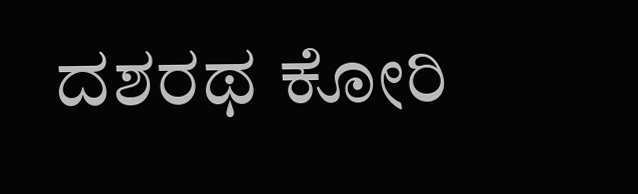ದಶರಥ ಕೋರಿ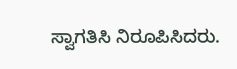ಸ್ವಾಗತಿಸಿ ನಿರೂಪಿಸಿದರು.